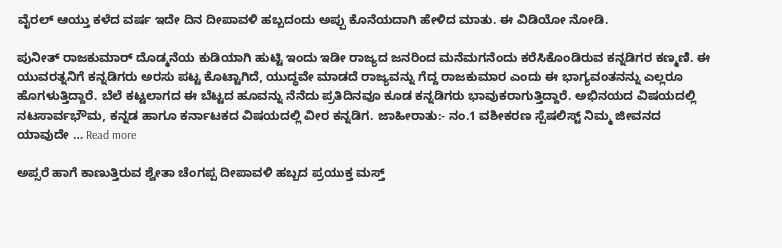ವೈರಲ್ ಆಯ್ತು ಕಳೆದ ವರ್ಷ ಇದೇ ದಿನ ದೀಪಾವಳಿ ಹಬ್ಬದಂದು ಅಪ್ಪು ಕೊನೆಯದಾಗಿ ಹೇಳಿದ ಮಾತು. ಈ ವಿಡಿಯೋ ನೋಡಿ.

ಪುನೀತ್ ರಾಜಕುಮಾರ್ ದೊಡ್ಮನೆಯ ಕುಡಿಯಾಗಿ ಹುಟ್ಟಿ ಇಂದು ಇಡೀ ರಾಜ್ಯದ ಜನರಿಂದ ಮನೆಮಗನೆಂದು ಕರೆಸಿಕೊಂಡಿರುವ ಕನ್ನಡಿಗರ ಕಣ್ಮಣಿ. ಈ ಯುವರತ್ನನಿಗೆ ಕನ್ನಡಿಗರು ಅರಸು ಪಟ್ಟ ಕೊಟ್ಟಾಗಿದೆ, ಯುದ್ಧವೇ ಮಾಡದೆ ರಾಜ್ಯವನ್ನು ಗೆದ್ದ ರಾಜಕುಮಾರ ಎಂದು ಈ ಭಾಗ್ಯವಂತನನ್ನು ಎಲ್ಲರೂ ಹೊಗಳುತ್ತಿದ್ದಾರೆ. ಬೆಲೆ ಕಟ್ಟಲಾಗದ ಈ ಬೆಟ್ಟದ ಹೂವನ್ನು ನೆನೆದು ಪ್ರತಿದಿನವೂ ಕೂಡ ಕನ್ನಡಿಗರು ಭಾವುಕರಾಗುತ್ತಿದ್ದಾರೆ. ಅಭಿನಯದ ವಿಷಯದಲ್ಲಿ ನಟಸಾರ್ವಭೌಮ, ಕನ್ನಡ ಹಾಗೂ ಕರ್ನಾಟಕದ ವಿಷಯದಲ್ಲಿ ವೀರ ಕನ್ನಡಿಗ. ಜಾಹೀರಾತು:- ನಂ.1 ವಶೀಕರಣ ಸ್ಪೆಷಲಿಸ್ಟ್ ನಿಮ್ಮ ಜೀವನದ ಯಾವುದೇ … Read more

ಅಪ್ಸರೆ ಹಾಗೆ ಕಾಣುತ್ತಿರುವ ಶ್ವೇತಾ ಚೆಂಗಪ್ಪ ದೀಪಾವಳಿ ಹಬ್ಬದ ಪ್ರಯುಕ್ತ ಮಸ್ತ್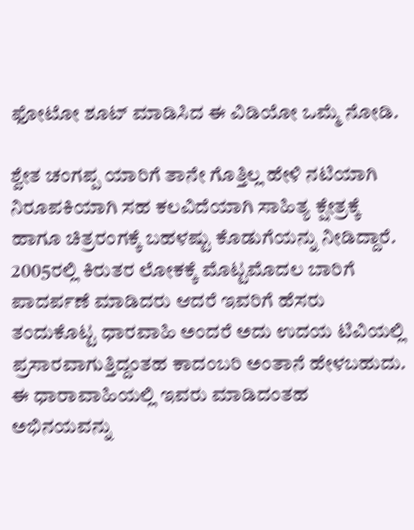ಫೋಟೋ ಶೂಟ್ ಮಾಡಿಸಿದ ಈ ವಿಡಿಯೋ ಒಮ್ಮೆ ನೋಡಿ.

ಶ್ವೇತ ಚಂಗಪ್ಪ ಯಾರಿಗೆ ತಾನೇ ಗೊತ್ತಿಲ್ಲ ಹೇಳಿ ನಟಿಯಾಗಿ ನಿರೂಪಕಿಯಾಗಿ ಸಹ ಕಲವಿದೆಯಾಗಿ ಸಾಹಿತ್ಯ ಕ್ಷೇತ್ರಕ್ಕೆ ಹಾಗೂ ಚಿತ್ರರಂಗಕ್ಕೆ ಬಹಳಷ್ಟು ಕೊಡುಗೆಯನ್ನು ನೀಡಿದ್ದಾರೆ. 2005ರಲ್ಲಿ ಕಿರುತರ ಲೋಕಕ್ಕೆ ಮೊಟ್ಟಮೊದಲ ಬಾರಿಗೆ ಪಾದರ್ಪಣೆ ಮಾಡಿದರು ಆದರೆ ಇವರಿಗೆ ಹೆಸರು ತಂದುಕೊಟ್ಟ ಧಾರವಾಹಿ ಅಂದರೆ ಅದು ಉದಯ ಟಿವಿಯಲ್ಲಿ ಪ್ರಸಾರವಾಗುತ್ತಿದ್ದಂತಹ ಕಾದಂಬರಿ ಅಂತಾನೆ ಹೇಳಬಹುದು‌. ಈ ಧಾರಾವಾಹಿಯಲ್ಲಿ ಇವರು ಮಾಡಿದಂತಹ ಅಭಿನಯವನ್ನು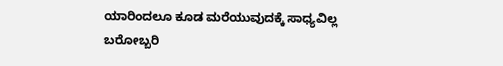ಯಾರಿಂದಲೂ ಕೂಡ ಮರೆಯುವುದಕ್ಕೆ ಸಾಧ್ಯವಿಲ್ಲ ಬರೋಬ್ಬರಿ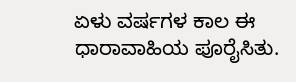ಏಳು ವರ್ಷಗಳ ಕಾಲ ಈ ಧಾರಾವಾಹಿಯ ಪೂರೈಸಿತು.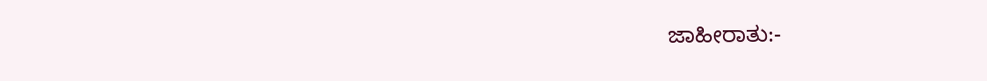ಜಾಹೀರಾತು:-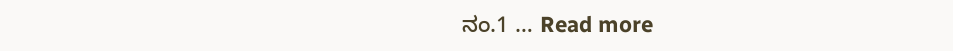ನಂ.1 … Read more